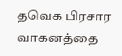தவெக பிரசார வாகனத்தை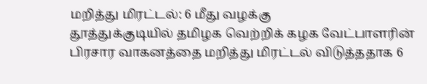மறித்து மிரட்டல்: 6 மீது வழக்கு
தூத்துக்குடியில் தமிழக வெற்றிக் கழக வேட்பாளரின் பிரசார வாகனத்தை மறித்து மிரட்டல் விடுத்ததாக 6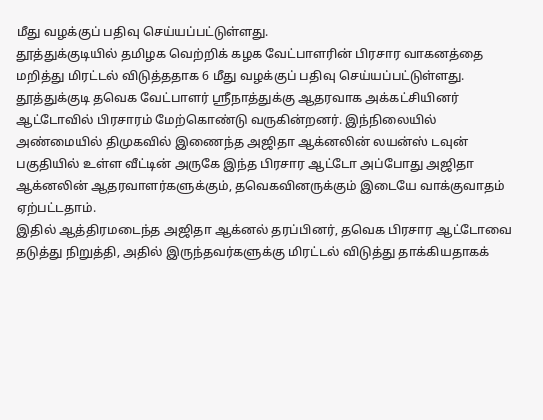மீது வழக்குப் பதிவு செய்யப்பட்டுள்ளது.
தூத்துக்குடியில் தமிழக வெற்றிக் கழக வேட்பாளரின் பிரசார வாகனத்தை மறித்து மிரட்டல் விடுத்ததாக 6 மீது வழக்குப் பதிவு செய்யப்பட்டுள்ளது.
தூத்துக்குடி தவெக வேட்பாளர் ஸ்ரீநாத்துக்கு ஆதரவாக அக்கட்சியினர் ஆட்டோவில் பிரசாரம் மேற்கொண்டு வருகின்றனர். இந்நிலையில் அண்மையில் திமுகவில் இணைந்த அஜிதா ஆக்னலின் லயன்ஸ் டவுன் பகுதியில் உள்ள வீட்டின் அருகே இந்த பிரசார ஆட்டோ அப்போது அஜிதா ஆக்னலின் ஆதரவாளர்களுக்கும், தவெகவினருக்கும் இடையே வாக்குவாதம் ஏற்பட்டதாம்.
இதில் ஆத்திரமடைந்த அஜிதா ஆக்னல் தரப்பினர், தவெக பிரசார ஆட்டோவை தடுத்து நிறுத்தி, அதில் இருந்தவர்களுக்கு மிரட்டல் விடுத்து தாக்கியதாகக்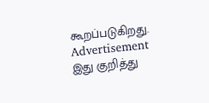கூறப்படுகிறது.
Advertisement
இது குறித்து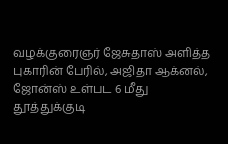வழக்குரைஞர் ஜேசுதாஸ் அளித்த புகாரின் பேரில், அஜிதா ஆக்னல், ஜோன்ஸ் உள்பட 6 மீது தூத்துக்குடி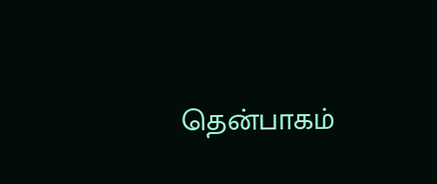தென்பாகம்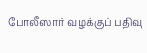போலீஸார் வழக்குப் பதிவு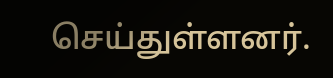செய்துள்ளனர்.